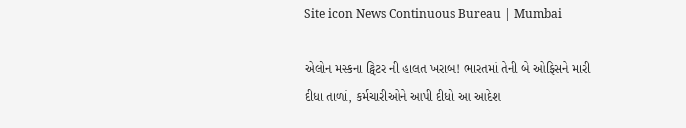Site icon News Continuous Bureau | Mumbai

એલોન મસ્કના ટ્વિટર ની હાલત ખરાબ! ભારતમાં તેની બે ઓફિસને મારી દીધા તાળાં, કર્મચારીઓને આપી દીધો આ આદેશ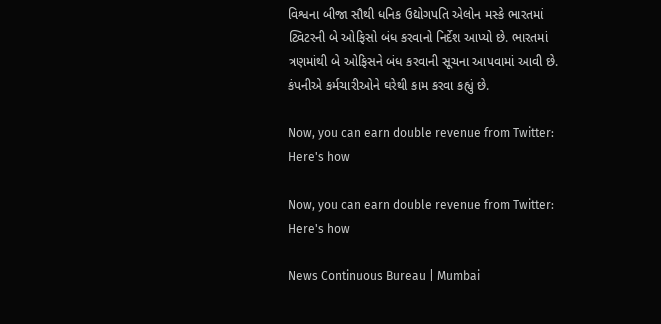વિશ્વના બીજા સૌથી ધનિક ઉદ્યોગપતિ એલોન મસ્કે ભારતમાં ટ્વિટરની બે ઓફિસો બંધ કરવાનો નિર્દેશ આપ્યો છે. ભારતમાં ત્રણમાંથી બે ઓફિસને બંધ કરવાની સૂચના આપવામાં આવી છે. કંપનીએ કર્મચારીઓને ઘરેથી કામ કરવા કહ્યું છે.

Now, you can earn double revenue from Twitter: Here's how

Now, you can earn double revenue from Twitter: Here's how

News Continuous Bureau | Mumbai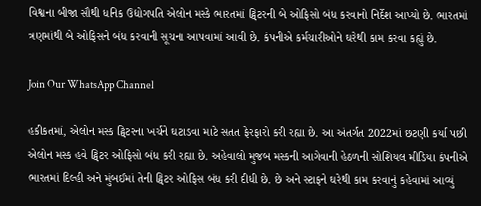વિશ્વના બીજા સૌથી ધનિક ઉદ્યોગપતિ એલોન મસ્કે ભારતમાં ટ્વિટરની બે ઓફિસો બંધ કરવાનો નિર્દેશ આપ્યો છે. ભારતમાં ત્રણમાંથી બે ઓફિસને બંધ કરવાની સૂચના આપવામાં આવી છે. કંપનીએ કર્મચારીઓને ઘરેથી કામ કરવા કહ્યું છે.

Join Our WhatsApp Channel

હકીકતમાં, એલોન મસ્ક ટ્વિટરના ખર્ચને ઘટાડવા માટે સતત ફેરફારો કરી રહ્યા છે. આ અંતર્ગત 2022માં છટણી કર્યા પછી એલોન મસ્ક હવે ટ્વિટર ઓફિસો બંધ કરી રહ્યા છે. અહેવાલો મુજબ મસ્કની આગેવાની હેઠળની સોશિયલ મીડિયા કંપનીએ ભારતમાં દિલ્હી અને મુંબઈમાં તેની ટ્વિટર ઓફિસ બંધ કરી દીધી છે. છે અને સ્ટાફને ઘરેથી કામ કરવાનું કહેવામાં આવ્યું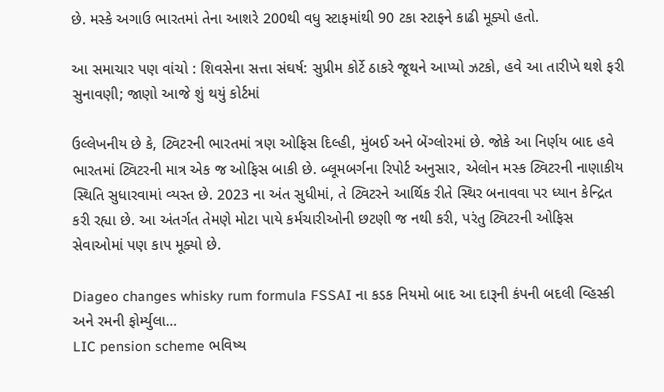છે. મસ્કે અગાઉ ભારતમાં તેના આશરે 200થી વધુ સ્ટાફમાંથી 90 ટકા સ્ટાફને કાઢી મૂક્યો હતો.

આ સમાચાર પણ વાંચો : શિવસેના સત્તા સંઘર્ષ: સુપ્રીમ કોર્ટે ઠાકરે જૂથને આપ્યો ઝટકો, હવે આ તારીખે થશે ફરી સુનાવણી; જાણો આજે શું થયું કોર્ટમાં

ઉલ્લેખનીય છે કે, ટ્વિટરની ભારતમાં ત્રણ ઓફિસ દિલ્હી, મુંબઈ અને બેંગ્લોરમાં છે. જોકે આ નિર્ણય બાદ હવે ભારતમાં ટ્વિટરની માત્ર એક જ ઓફિસ બાકી છે. બ્લૂમબર્ગના રિપોર્ટ અનુસાર, એલોન મસ્ક ટ્વિટરની નાણાકીય સ્થિતિ સુધારવામાં વ્યસ્ત છે. 2023 ના અંત સુધીમાં, તે ટ્વિટરને આર્થિક રીતે સ્થિર બનાવવા પર ધ્યાન કેન્દ્રિત કરી રહ્યા છે. આ અંતર્ગત તેમણે મોટા પાયે કર્મચારીઓની છટણી જ નથી કરી, પરંતુ ટ્વિટરની ઓફિસ સેવાઓમાં પણ કાપ મૂક્યો છે.

Diageo changes whisky rum formula FSSAI ના કડક નિયમો બાદ આ દારૂની કંપની બદલી વ્હિસ્કી અને રમની ફોર્મ્યુલા…
LIC pension scheme ભવિષ્ય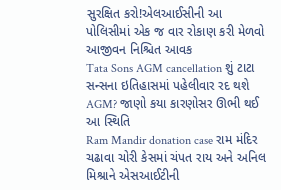સુરક્ષિત કરો!એલઆઈસીની આ પોલિસીમાં એક જ વાર રોકાણ કરી મેળવો આજીવન નિશ્ચિત આવક
Tata Sons AGM cancellation શું ટાટા સન્સના ઇતિહાસમાં પહેલીવાર રદ થશે AGM? જાણો કયા કારણોસર ઊભી થઈ આ સ્થિતિ
Ram Mandir donation case રામ મંદિર ચઢાવા ચોરી કેસમાં ચંપત રાય અને અનિલ મિશ્રાને એસઆઈટીની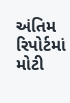અંતિમ રિપોર્ટમાં મોટી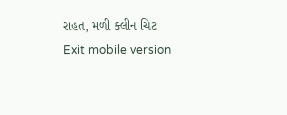રાહત, મળી ક્લીન ચિટ
Exit mobile version